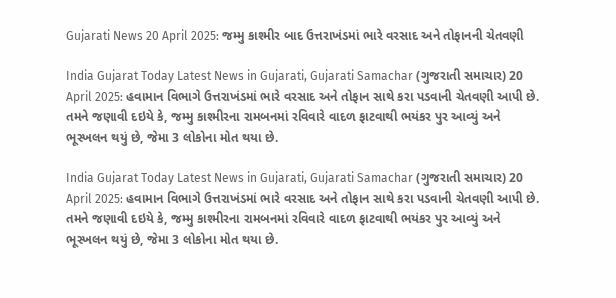Gujarati News 20 April 2025: જમ્મુ કાશ્મીર બાદ ઉત્તરાખંડમાં ભારે વરસાદ અને તોફાનની ચેતવણી

India Gujarat Today Latest News in Gujarati, Gujarati Samachar (ગુજરાતી સમાચાર) 20 April 2025: હવામાન વિભાગે ઉત્તરાખંડમાં ભારે વરસાદ અને તોફાન સાથે કરા પડવાની ચેતવણી આપી છે. તમને જણાવી દઇયે કે, જમ્મુ કાશ્મીરના રામબનમાં રવિવારે વાદળ ફાટવાથી ભયંકર પુર આવ્યું અને ભૂસ્ખલન થયું છે, જેમા 3 લોકોના મોત થયા છે.

India Gujarat Today Latest News in Gujarati, Gujarati Samachar (ગુજરાતી સમાચાર) 20 April 2025: હવામાન વિભાગે ઉત્તરાખંડમાં ભારે વરસાદ અને તોફાન સાથે કરા પડવાની ચેતવણી આપી છે. તમને જણાવી દઇયે કે, જમ્મુ કાશ્મીરના રામબનમાં રવિવારે વાદળ ફાટવાથી ભયંકર પુર આવ્યું અને ભૂસ્ખલન થયું છે, જેમા 3 લોકોના મોત થયા છે.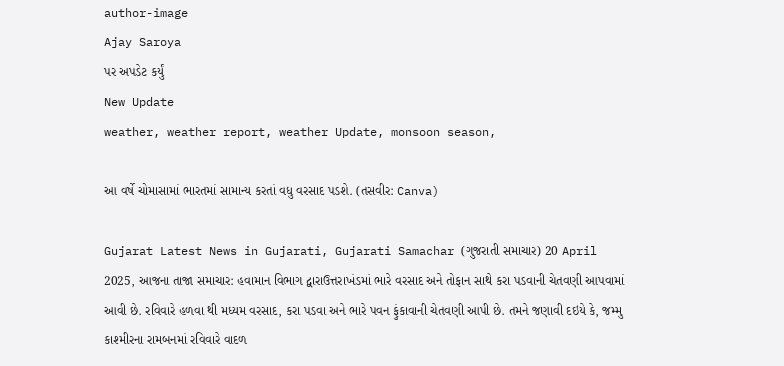author-image
Ajay Saroya
પર અપડેટ કર્યું
New Update
weather, weather report, weather Update, monsoon season,

આ વર્ષે ચોમાસામાં ભારતમાં સામાન્ય કરતાં વધુ વરસાદ પડશે. (તસવીર: Canva)

Gujarat Latest News in Gujarati, Gujarati Samachar (ગુજરાતી સમાચાર) 20 April 2025, આજના તાજા સમાચાર: હવામાન વિભાગ દ્વારાઉત્તરાખંડમાં ભારે વરસાદ અને તોફાન સાથે કરા પડવાની ચેતવણી આપવામાં આવી છે. રવિવારે હળવા થી મધ્યમ વરસાદ, કરા પડવા અને ભારે પવન ફુંકાવાની ચેતવણી આપી છે. તમને જણાવી દઇયે કે, જમ્મુ કાશ્મીરના રામબનમાં રવિવારે વાદળ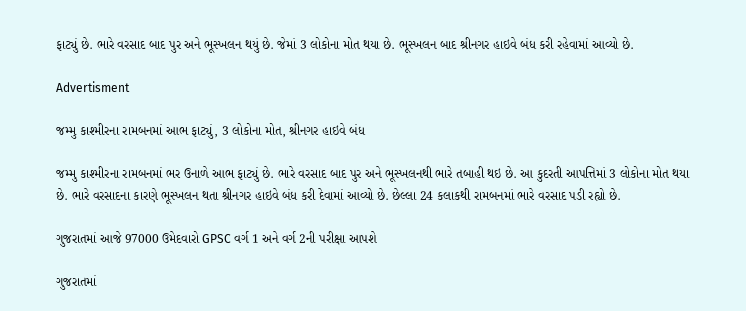ફાટ્યું છે. ભારે વરસાદ બાદ પુર અને ભૂસ્ખલન થયું છે. જેમાં 3 લોકોના મોત થયા છે. ભૂસ્ખલન બાદ શ્રીનગર હાઇવે બંધ કરી રહેવામાં આવ્યો છે.

Advertisment

જમ્મુ કાશ્મીરના રામબનમાં આભ ફાટ્યું, 3 લોકોના મોત, શ્રીનગર હાઇવે બંધ

જમ્મુ કાશ્મીરના રામબનમાં ભર ઉનાળે આભ ફાટ્યું છે. ભારે વરસાદ બાદ પુર અને ભૂસ્ખલનથી ભારે તબાહી થઇ છે. આ કુદરતી આપત્તિમાં 3 લોકોના મોત થયા છે. ભારે વરસાદના કારણે ભૂસ્ખલન થતા શ્રીનગર હાઇવે બંધ કરી દેવામાં આવ્યો છે. છેલ્લા 24 કલાકથી રામબનમાં ભારે વરસાદ પડી રહ્યો છે.

ગુજરાતમાં આજે 97000 ઉમેદવારો GPSC વર્ગ 1 અને વર્ગ 2ની પરીક્ષા આપશે

ગુજરાતમાં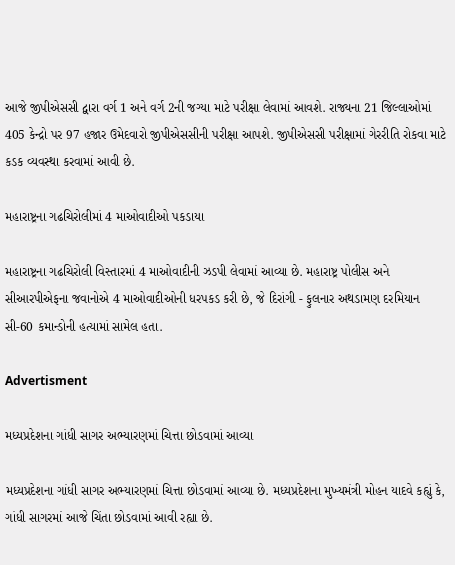આજે જીપીએસસી દ્વારા વર્ગ 1 અને વર્ગ 2ની જગ્યા માટે પરીક્ષા લેવામાં આવશે. રાજ્યના 21 જિલ્લાઓમાં 405 કેન્દ્રો પર 97 હજાર ઉમેદવારો જીપીએસસીની પરીક્ષા આપશે. જીપીએસસી પરીક્ષામાં ગેરરીતિ રોકવા માટે કડક વ્યવસ્થા કરવામાં આવી છે.

મહારાષ્ટ્રના ગઢચિરોલીમાં 4 માઓવાદીઓ પકડાયા

મહારાષ્ટ્રના ગઢચિરોલી વિસ્તારમાં 4 માઓવાદીની ઝડપી લેવામાં આવ્યા છે. મહારાષ્ટ્ર પોલીસ અને સીઆરપીએફના જવાનોએ 4 માઓવાદીઓની ધરપકડ કરી છે, જે દિરાંગી - ફુલનાર અથડામણ દરમિયાન સી-60 કમાન્ડોની હત્યામાં સામેલ હતા.

Advertisment

મધ્યપ્રદેશના ગાંધી સાગર અભ્યારણમાં ચિત્તા છોડવામાં આવ્યા

મધ્યપ્રદેશના ગાંધી સાગર અભ્યારણમાં ચિત્તા છોડવામાં આવ્યા છે. મધ્યપ્રદેશના મુખ્યમંત્રી મોહન યાદવે કહ્યું કે, ગાંધી સાગરમાં આજે ચિંતા છોડવામાં આવી રહ્યા છે.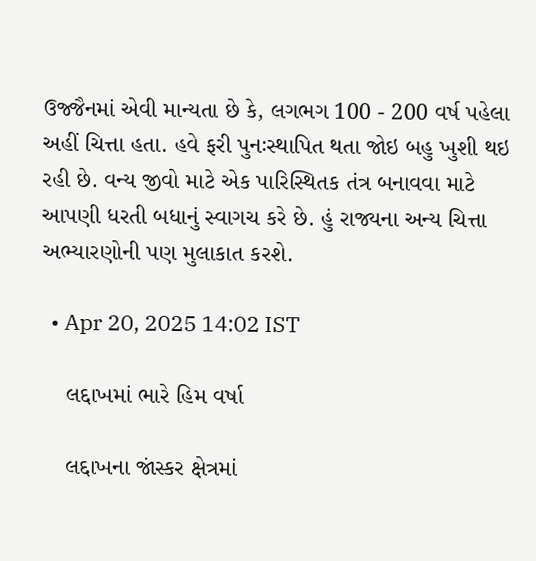ઉજ્જૈનમાં એવી માન્યતા છે કે, લગભગ 100 - 200 વર્ષ પહેલા અહીં ચિત્તા હતા. હવે ફરી પુનઃસ્થાપિત થતા જોઇ બહુ ખુશી થઇ રહી છે. વન્ય જીવો માટે એક પારિસ્થિતક તંત્ર બનાવવા માટે આપણી ધરતી બધાનું સ્વાગચ કરે છે. હું રાજ્યના અન્ય ચિત્તા અભ્યારણોની પણ મુલાકાત કરશે.

  • Apr 20, 2025 14:02 IST

    લદ્દાખમાં ભારે હિમ વર્ષા

    લદ્દાખના જાંસ્કર ક્ષેત્રમાં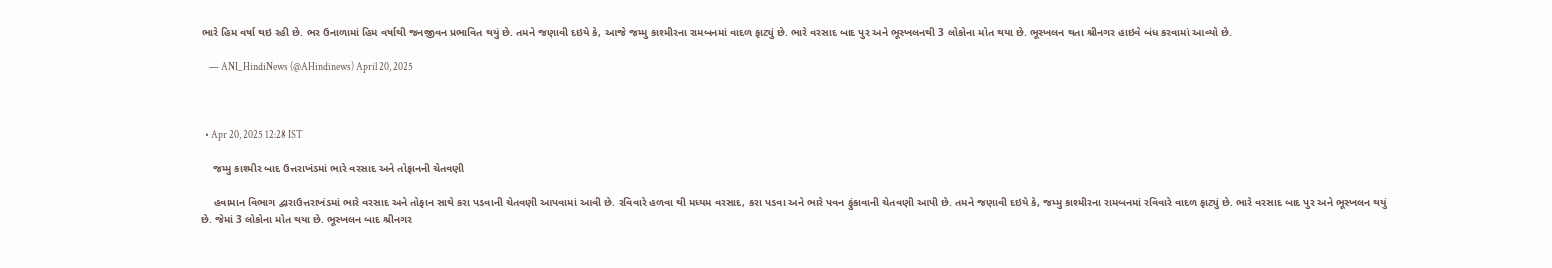ભારે હિમ વર્ષા થઇ રહી છે. ભર ઉનાળામાં હિમ વર્ષાથી જનજીવન પ્રભાવિત થયું છે. તમને જણાવી દઇયે કે, આજે જમ્મુ કાશ્મીરના રામબનમાં વાદળ ફાટ્યું છે. ભારે વરસાદ બાદ પુર અને ભૂસ્ખલનથી 3 લોકોના મોત થયા છે. ભૂસ્ખલન થતા શ્રીનગર હાઇવે બંધ કરવામાં આવ્યો છે.

    — ANI_HindiNews (@AHindinews) April 20, 2025



  • Apr 20, 2025 12:28 IST

    જમ્મુ કાશ્મીર બાદ ઉત્તરાખંડમાં ભારે વરસાદ અને તોફાનની ચેતવણી

    હવામાન વિભાગ દ્વારાઉત્તરાખંડમાં ભારે વરસાદ અને તોફાન સાથે કરા પડવાની ચેતવણી આપવામાં આવી છે. રવિવારે હળવા થી મધ્યમ વરસાદ, કરા પડવા અને ભારે પવન ફુંકાવાની ચેતવણી આપી છે. તમને જણાવી દઇયે કે, જમ્મુ કાશ્મીરના રામબનમાં રવિવારે વાદળ ફાટ્યું છે. ભારે વરસાદ બાદ પુર અને ભૂસ્ખલન થયું છે. જેમાં 3 લોકોના મોત થયા છે. ભૂસ્ખલન બાદ શ્રીનગર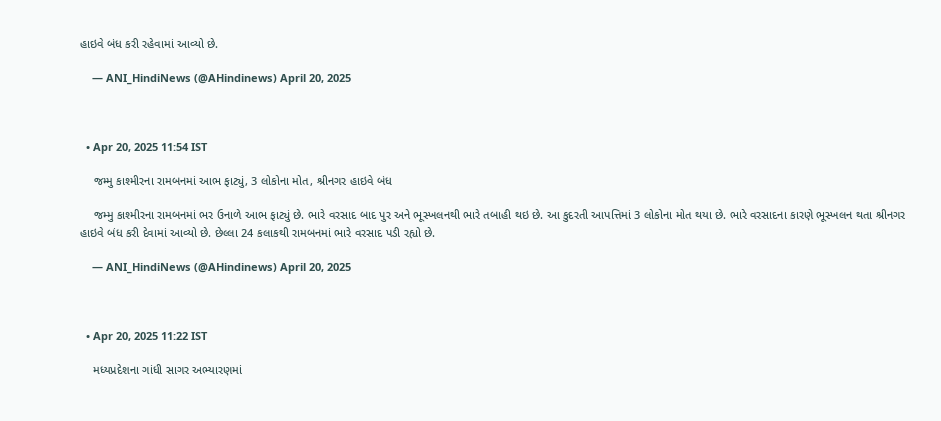હાઇવે બંધ કરી રહેવામાં આવ્યો છે.

    — ANI_HindiNews (@AHindinews) April 20, 2025



  • Apr 20, 2025 11:54 IST

    જમ્મુ કાશ્મીરના રામબનમાં આભ ફાટ્યું, 3 લોકોના મોત, શ્રીનગર હાઇવે બંધ

    જમ્મુ કાશ્મીરના રામબનમાં ભર ઉનાળે આભ ફાટ્યું છે. ભારે વરસાદ બાદ પુર અને ભૂસ્ખલનથી ભારે તબાહી થઇ છે. આ કુદરતી આપત્તિમાં 3 લોકોના મોત થયા છે. ભારે વરસાદના કારણે ભૂસ્ખલન થતા શ્રીનગર હાઇવે બંધ કરી દેવામાં આવ્યો છે. છેલ્લા 24 કલાકથી રામબનમાં ભારે વરસાદ પડી રહ્યો છે.

    — ANI_HindiNews (@AHindinews) April 20, 2025



  • Apr 20, 2025 11:22 IST

    મધ્યપ્રદેશના ગાંધી સાગર અભ્યારણમાં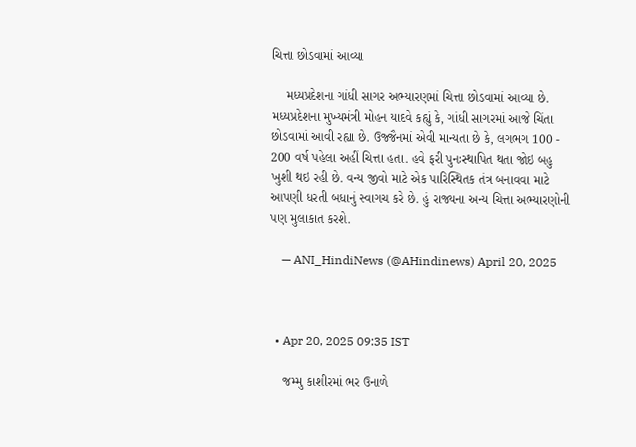ચિત્તા છોડવામાં આવ્યા

    મધ્યપ્રદેશના ગાંધી સાગર અભ્યારણમાં ચિત્તા છોડવામાં આવ્યા છે. મધ્યપ્રદેશના મુખ્યમંત્રી મોહન યાદવે કહ્યું કે, ગાંધી સાગરમાં આજે ચિંતા છોડવામાં આવી રહ્યા છે. ઉજ્જૈનમાં એવી માન્યતા છે કે, લગભગ 100 - 200 વર્ષ પહેલા અહીં ચિત્તા હતા. હવે ફરી પુનઃસ્થાપિત થતા જોઇ બહુ ખુશી થઇ રહી છે. વન્ય જીવો માટે એક પારિસ્થિતક તંત્ર બનાવવા માટે આપણી ધરતી બધાનું સ્વાગચ કરે છે. હું રાજ્યના અન્ય ચિત્તા અભ્યારણોની પણ મુલાકાત કરશે.

    — ANI_HindiNews (@AHindinews) April 20, 2025



  • Apr 20, 2025 09:35 IST

    જમ્મુ કાશીરમાં ભર ઉનાળે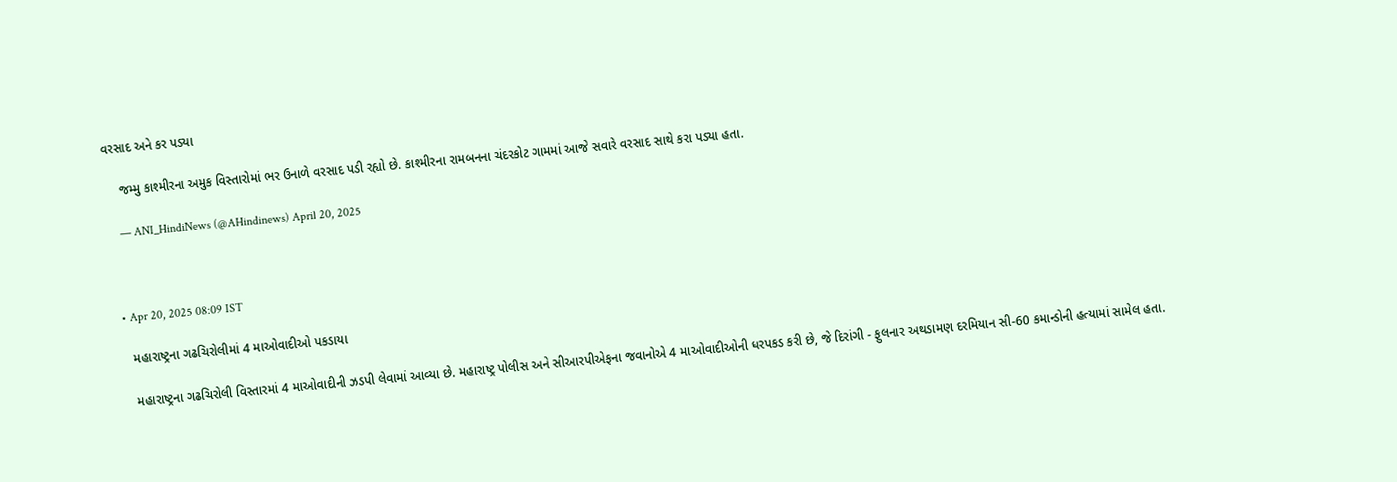વરસાદ અને કર પડ્યા

    જમ્મુ કાશ્મીરના અમુક વિસ્તારોમાં ભર ઉનાળે વરસાદ પડી રહ્યો છે. કાશ્મીરના રામબનના ચંદરકોટ ગામમાં આજે સવારે વરસાદ સાથે કરા પડ્યા હતા.

    — ANI_HindiNews (@AHindinews) April 20, 2025



  • Apr 20, 2025 08:09 IST

    મહારાષ્ટ્રના ગઢચિરોલીમાં 4 માઓવાદીઓ પકડાયા

    મહારાષ્ટ્રના ગઢચિરોલી વિસ્તારમાં 4 માઓવાદીની ઝડપી લેવામાં આવ્યા છે. મહારાષ્ટ્ર પોલીસ અને સીઆરપીએફના જવાનોએ 4 માઓવાદીઓની ધરપકડ કરી છે, જે દિરાંગી - ફુલનાર અથડામણ દરમિયાન સી-60 કમાન્ડોની હત્યામાં સામેલ હતા.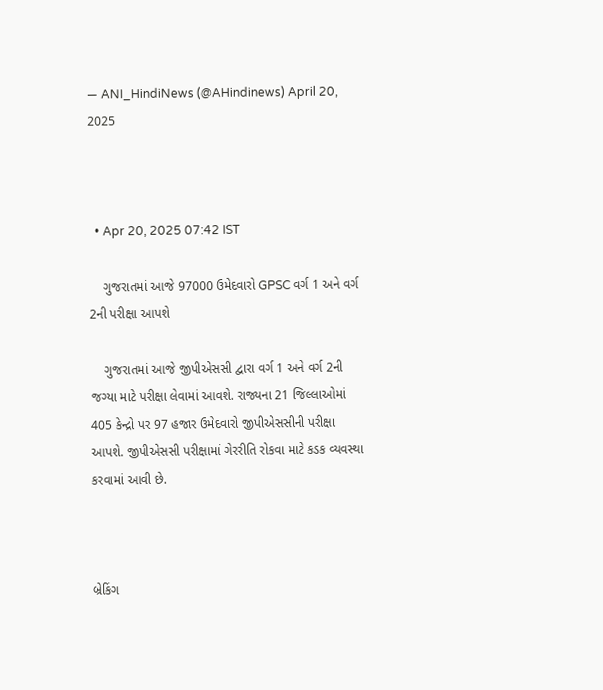— ANI_HindiNews (@AHindinews) April 20, 2025



  • Apr 20, 2025 07:42 IST

    ગુજરાતમાં આજે 97000 ઉમેદવારો GPSC વર્ગ 1 અને વર્ગ 2ની પરીક્ષા આપશે

    ગુજરાતમાં આજે જીપીએસસી દ્વારા વર્ગ 1 અને વર્ગ 2ની જગ્યા માટે પરીક્ષા લેવામાં આવશે. રાજ્યના 21 જિલ્લાઓમાં 405 કેન્દ્રો પર 97 હજાર ઉમેદવારો જીપીએસસીની પરીક્ષા આપશે. જીપીએસસી પરીક્ષામાં ગેરરીતિ રોકવા માટે કડક વ્યવસ્થા કરવામાં આવી છે.



બ્રેકિંગ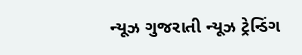ન્યૂઝ ગુજરાતી ન્યૂઝ ટ્રેન્ડિંગ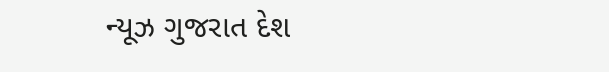ન્યૂઝ ગુજરાત દેશ